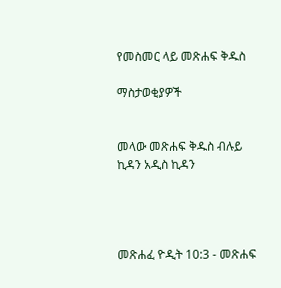የመስመር ላይ መጽሐፍ ቅዱስ

ማስታወቂያዎች


መላው መጽሐፍ ቅዱስ ብሉይ ኪዳን አዲስ ኪዳን




መጽሐፈ ዮዲት 10:3 - መጽሐፍ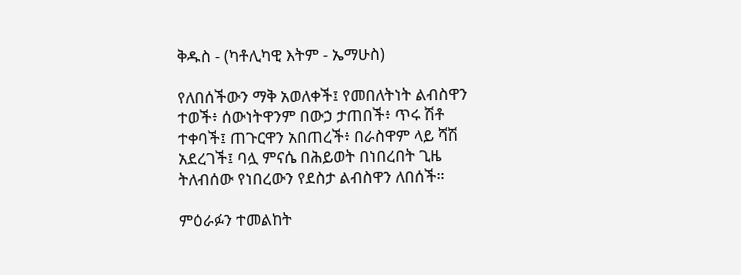ቅዱስ - (ካቶሊካዊ እትም - ኤማሁስ)

የለበሰችውን ማቅ አወለቀች፤ የመበለትነት ልብስዋን ተወች፥ ሰውነትዋንም በውኃ ታጠበች፥ ጥሩ ሽቶ ተቀባች፤ ጠጉርዋን አበጠረች፥ በራስዋም ላይ ሻሽ አደረገች፤ ባሏ ምናሴ በሕይወት በነበረበት ጊዜ ትለብሰው የነበረውን የደስታ ልብስዋን ለበሰች።

ምዕራፉን ተመልከት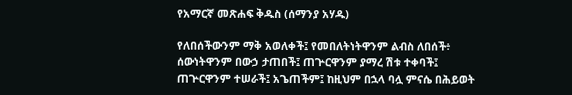የአማርኛ መጽሐፍ ቅዱስ (ሰማንያ አሃዱ)

የለበሰችውንም ማቅ አወለቀች፤ የመበለትነትዋንም ልብስ ለበሰች፥ ሰውነትዋንም በውኃ ታጠበች፤ ጠጕርዋንም ያማረ ሽቱ ተቀባች፤ ጠጕርዋንም ተሠራች፤ አጌጠችም፤ ከዚህም በኋላ ባሏ ምናሴ በሕይወት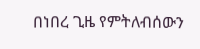በነበረ ጊዜ የምትለብሰውን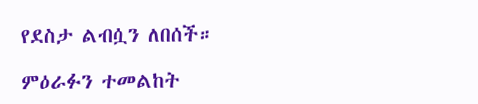የደስታ ልብሷን ለበሰች።

ምዕራፉን ተመልከት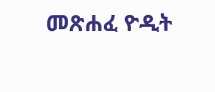መጽሐፈ ዮዲት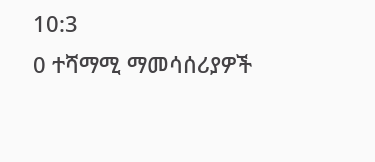10:3
0 ተሻማሚ ማመሳሰሪያዎች